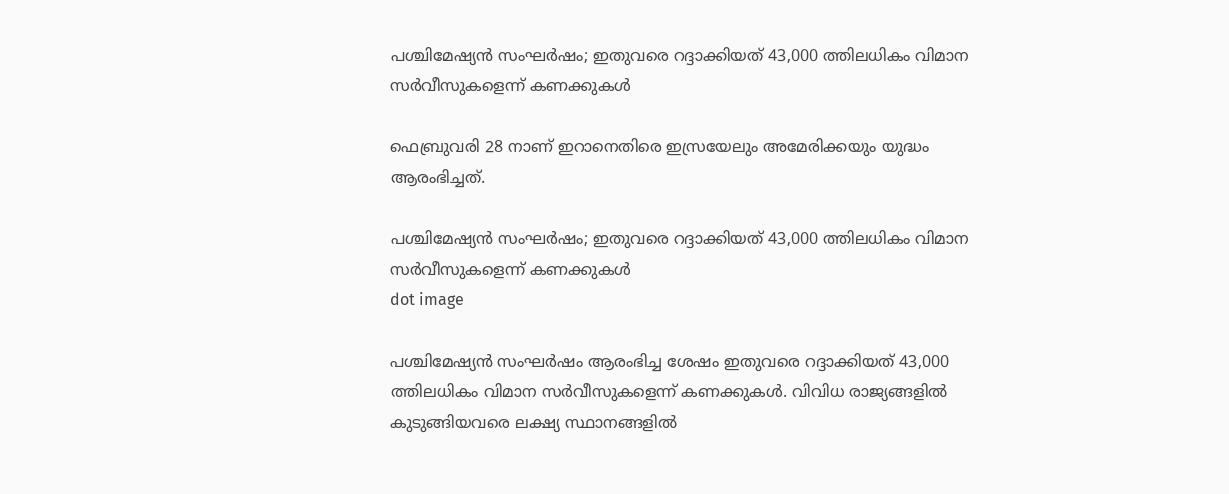പശ്ചിമേഷ്യൻ സംഘർഷം; ഇതുവരെ റദ്ദാക്കിയത് 43,000 ത്തിലധികം വിമാന സര്‍വീസുകളെന്ന് കണക്കുകള്‍

ഫെബ്രുവരി 28 നാണ് ഇറാനെതിരെ ഇസ്രയേലും അമേരിക്കയും യുദ്ധം ആരംഭിച്ചത്.

പശ്ചിമേഷ്യൻ സംഘർഷം; ഇതുവരെ റദ്ദാക്കിയത് 43,000 ത്തിലധികം വിമാന സര്‍വീസുകളെന്ന് കണക്കുകള്‍
dot image

പശ്ചിമേഷ്യന്‍ സംഘര്‍ഷം ആരംഭിച്ച ശേഷം ഇതുവരെ റദ്ദാക്കിയത് 43,000 ത്തിലധികം വിമാന സര്‍വീസുകളെന്ന് കണക്കുകള്‍. വിവിധ രാജ്യങ്ങളില്‍ കുടുങ്ങിയവരെ ലക്ഷ്യ സ്ഥാനങ്ങളില്‍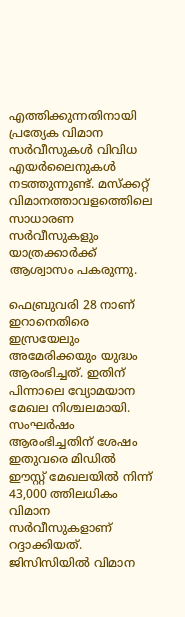എത്തിക്കുന്നതിനായി പ്രത്യേക വിമാന സര്‍വീസുകള്‍ വിവിധ എയര്‍ലൈനുകള്‍ നടത്തുന്നുണ്ട്. മസ്ക്കറ്റ് വിമാനത്താവളത്തെിലെ സാധാരണ സര്‍വീസുകളും യാത്രക്കാര്‍ക്ക് ആശ്വാസം പകരുന്നു.

ഫെബ്രുവരി 28 നാണ് ഇറാനെതിരെ ഇസ്രയേലും അമേരിക്കയും യുദ്ധം ആരംഭിച്ചത്. ഇതിന് പിന്നാലെ വ്യോമയാന മേഖല നിശ്ചലമായി. സംഘര്‍ഷം ആരംഭിച്ചതിന് ശേഷം ഇതുവരെ മിഡില്‍ ഈസ്റ്റ് മേഖലയില്‍ നിന്ന് 43,000 ത്തിലധികം വിമാന സര്‍വീസുകളാണ് റദ്ദാക്കിയത്. ജിസിസിയില്‍ വിമാന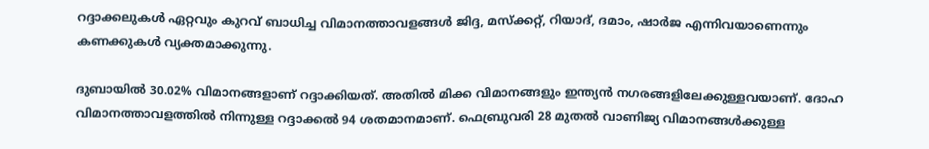റദ്ദാക്കലുകള്‍ ഏറ്റവും കുറവ് ബാധിച്ച വിമാനത്താവളങ്ങള്‍ ജിദ്ദ, മസ്‌ക്കറ്റ്, റിയാദ്, ദമാം, ഷാര്‍ജ എന്നിവയാണെന്നും കണക്കുകള്‍ വ്യക്തമാക്കുന്നു.

ദുബായില്‍ 30.02% വിമാനങ്ങളാണ് റദ്ദാക്കിയത്. അതില്‍ മിക്ക വിമാനങ്ങളും ഇന്ത്യന്‍ നഗരങ്ങളിലേക്കുള്ളവയാണ്. ദോഹ വിമാനത്താവളത്തില്‍ നിന്നുള്ള റദ്ദാക്കല്‍ 94 ശതമാനമാണ്. ഫെബ്രുവരി 28 മുതല്‍ വാണിജ്യ വിമാനങ്ങള്‍ക്കുള്ള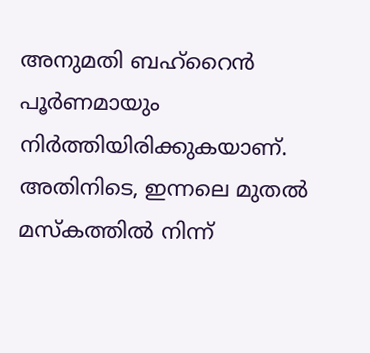അനുമതി ബഹ്‌റൈന്‍ പൂര്‍ണമായും നിര്‍ത്തിയിരിക്കുകയാണ്. അതിനിടെ, ഇന്നലെ മുതല്‍ മസ്‌കത്തില്‍ നിന്ന്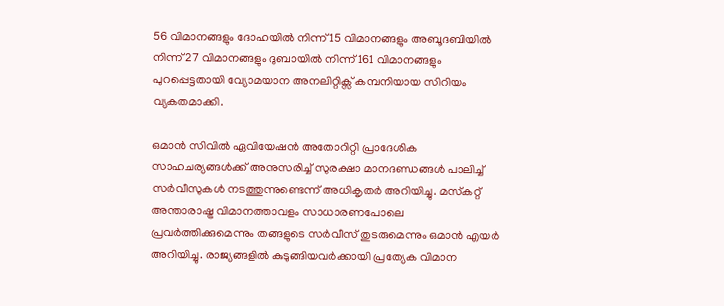56 വിമാനങ്ങളും ദോഹയില്‍ നിന്ന് 15 വിമാനങ്ങളും അബൂദബിയില്‍ നിന്ന് 27 വിമാനങ്ങളും ദുബായില്‍ നിന്ന് 161 വിമാനങ്ങളും പുറപ്പെട്ടതായി വ്യോമയാന അനലിറ്റിക്സ് കമ്പനിയായ സിറിയം വ്യകതമാക്കി.

ഒമാന്‍ സിവില്‍ ഏവിയേഷന്‍ അതോറിറ്റി പ്രാദേശിക സാഹചര്യങ്ങള്‍ക്ക് അനുസരിച്ച് സുരക്ഷാ മാനദണ്ഡങ്ങള്‍ പാലിച്ച് സര്‍വീസുകള്‍ നടത്തുന്നുണ്ടെന്ന് അധികൃതര്‍ അറിയിച്ചു. മസ്‌കറ്റ് അന്താരാഷ്ട്ര വിമാനത്താവളം സാധാരണപോലെ പ്രവര്‍ത്തിക്കുമെന്നും തങ്ങളുടെ സര്‍വീസ് തുടരുമെന്നും ഒമാന്‍ എയര്‍ അറിയിച്ചു. രാജ്യങ്ങളില്‍ കുടുങ്ങിയവര്‍ക്കായി പ്രത്യേക വിമാന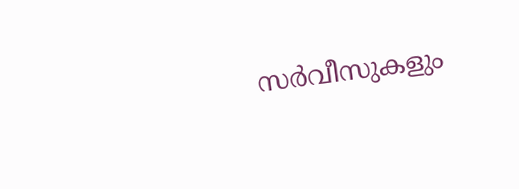സര്‍വീസുകളും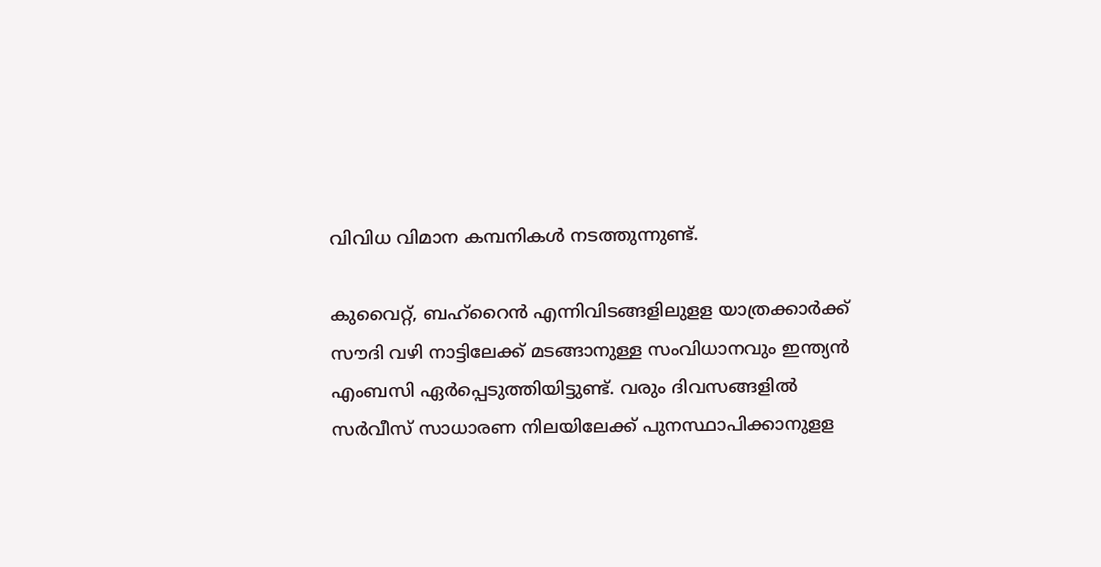വിവിധ വിമാന കമ്പനികള്‍ നടത്തുന്നുണ്ട്.

കുവൈറ്റ്, ബഹ്റൈൻ എന്നിവിടങ്ങളിലുളള യാത്രക്കാര്‍ക്ക് സൗദി വഴി നാട്ടിലേക്ക് മടങ്ങാനുള്ള സംവിധാനവും ഇന്ത്യന്‍ എംബസി ഏര്‍പ്പെടുത്തിയിട്ടുണ്ട്. വരും ദിവസങ്ങളില്‍ സര്‍വീസ് സാധാരണ നിലയിലേക്ക് പുനസ്ഥാപിക്കാനുളള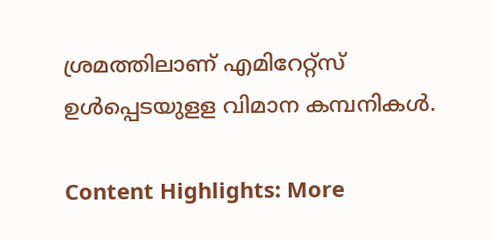ശ്രമത്തിലാണ് എമിറേറ്റ്‌സ് ഉള്‍പ്പെടയുളള വിമാന കമ്പനികള്‍.

Content Highlights: More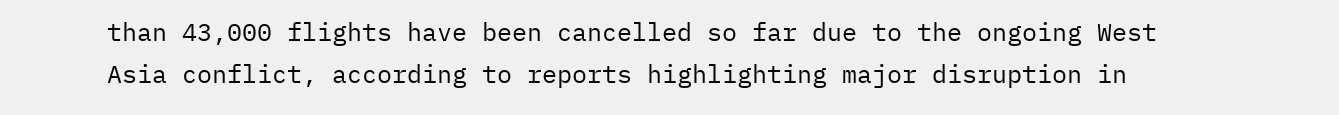than 43,000 flights have been cancelled so far due to the ongoing West Asia conflict, according to reports highlighting major disruption in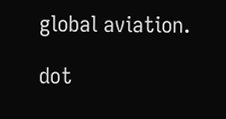global aviation.

dot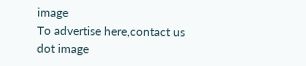image
To advertise here,contact us
dot image